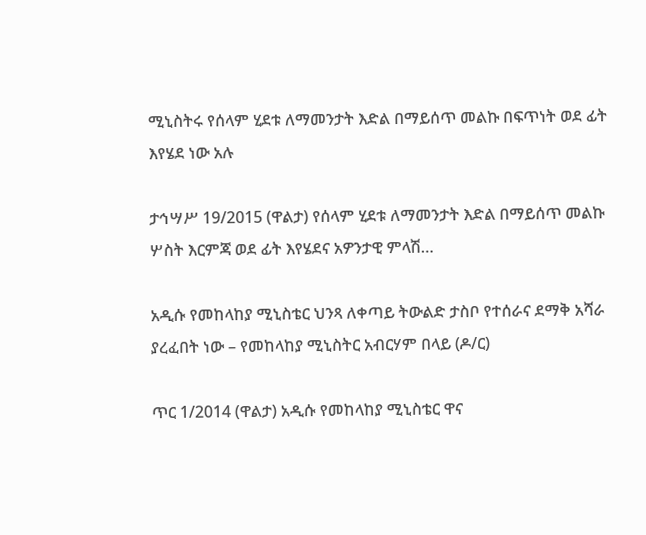ሚኒስትሩ የሰላም ሂደቱ ለማመንታት እድል በማይሰጥ መልኩ በፍጥነት ወደ ፊት እየሄደ ነው አሉ

ታኅሣሥ 19/2015 (ዋልታ) የሰላም ሂደቱ ለማመንታት እድል በማይሰጥ መልኩ ሦስት እርምጃ ወደ ፊት እየሄደና አዎንታዊ ምላሽ…

አዲሱ የመከላከያ ሚኒስቴር ህንጻ ለቀጣይ ትውልድ ታስቦ የተሰራና ደማቅ አሻራ ያረፈበት ነው – የመከላከያ ሚኒስትር አብርሃም በላይ (ዶ/ር)

ጥር 1/2014 (ዋልታ) አዲሱ የመከላከያ ሚኒስቴር ዋና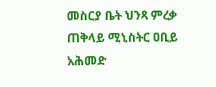መስርያ ቤት ህንጻ ምረቃ ጠቅላይ ሚኒስትር ዐቢይ አሕመድ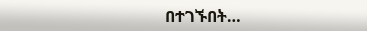በተገኙበት…